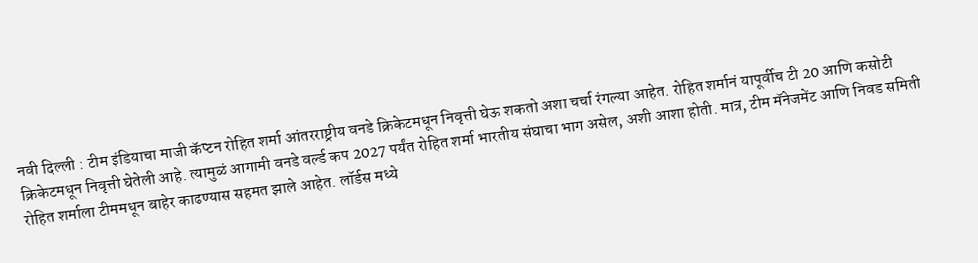नवी दिल्ली : टीम इंडियाचा माजी कॅप्टन रोहित शर्मा आंतरराष्ट्रीय वनडे क्रिकेटमधून निवृत्ती घेऊ शकतो अशा चर्चा रंगल्या आहेत. रोहित शर्मानं यापूर्वीच टी 20 आणि कसोटी क्रिकेटमधून निवृत्ती घेतेली आहे. त्यामुळं आगामी वनडे वर्ल्ड कप 2027 पर्यंत रोहित शर्मा भारतीय संघाचा भाग असेल, अशी आशा होती. मात्र, टीम मॅनेजमेंट आणि निवड समिती रोहित शर्माला टीममधून बाहेर काढण्यास सहमत झाले आहेत. लॉर्डस मध्ये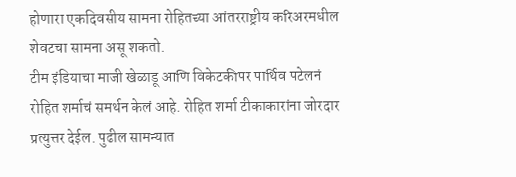होणारा एकदिवसीय सामना रोहितच्या आंतरराष्ट्रीय करिअरमधील शेवटचा सामना असू शकतो.
टीम इंडियाचा माजी खेळाडू आणि विकेटकीपर पार्थिव पटेलनं रोहित शर्माचं समर्थन केलं आहे. रोहित शर्मा टीकाकारांना जोरदार प्रत्युत्तर देईल. पुढील सामन्यात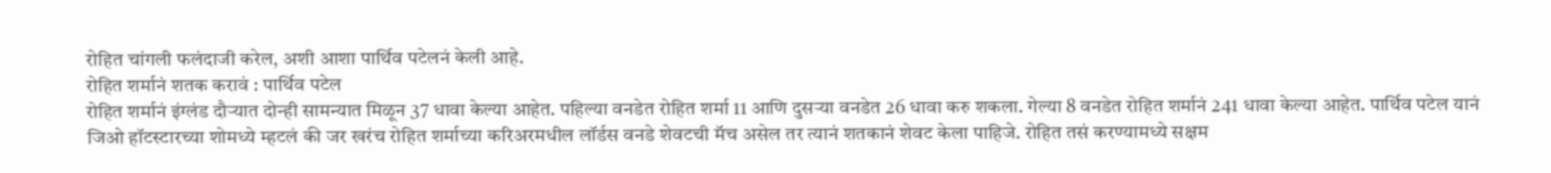रोहित चांगली फलंदाजी करेल, अशी आशा पार्थिव पटेलनं केली आहे.
रोहित शर्मानं शतक करावं : पार्थिव पटेल
रोहित शर्मानं इंग्लंड दौऱ्यात दोन्ही सामन्यात मिळून 37 धावा केल्या आहेत. पहिल्या वनडेत रोहित शर्मा 11 आणि दुसऱ्या वनडेत 26 धावा करु शकला. गेल्या 8 वनडेत रोहित शर्मानं 241 धावा केल्या आहेत. पार्थिव पटेल यानं जिओ हॉटस्टारच्या शोमध्ये म्हटलं की जर खरंच रोहित शर्माच्या करिअरमधील लॉर्डस वनडे शेवटची मॅच असेल तर त्यानं शतकानं शेवट केला पाहिजे. रोहित तसं करण्यामध्ये सक्षम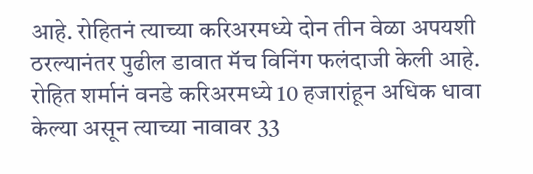आहे. रोहितनं त्याच्या करिअरमध्ये दोन तीन वेळा अपयशी ठरल्यानंतर पुढील डावात मॅच विनिंग फलंदाजी केली आहे.
रोहित शर्मानं वनडे करिअरमध्ये 10 हजारांहून अधिक धावा केल्या असून त्याच्या नावावर 33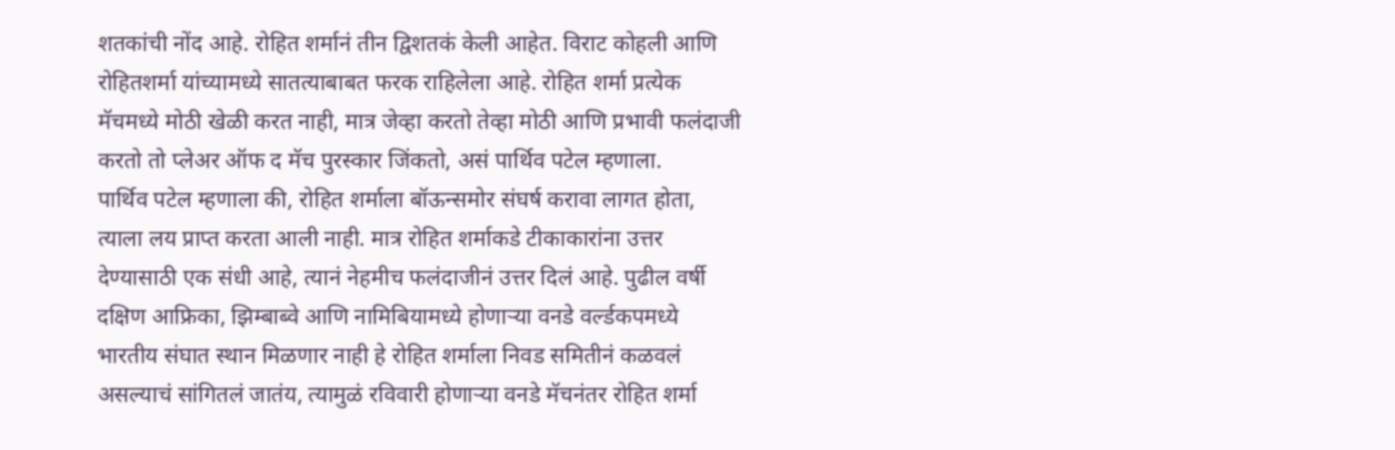शतकांची नोंद आहे. रोहित शर्मानं तीन द्विशतकं केली आहेत. विराट कोहली आणि रोहितशर्मा यांच्यामध्ये सातत्याबाबत फरक राहिलेला आहे. रोहित शर्मा प्रत्येक मॅचमध्ये मोठी खेळी करत नाही, मात्र जेव्हा करतो तेव्हा मोठी आणि प्रभावी फलंदाजी करतो तो प्लेअर ऑफ द मॅच पुरस्कार जिंकतो, असं पार्थिव पटेल म्हणाला.
पार्थिव पटेल म्हणाला की, रोहित शर्माला बॉऊन्समोर संघर्ष करावा लागत होता, त्याला लय प्राप्त करता आली नाही. मात्र रोहित शर्माकडे टीकाकारांना उत्तर देण्यासाठी एक संधी आहे, त्यानं नेहमीच फलंदाजीनं उत्तर दिलं आहे. पुढील वर्षी दक्षिण आफ्रिका, झिम्बाब्वे आणि नामिबियामध्ये होणाऱ्या वनडे वर्ल्डकपमध्ये भारतीय संघात स्थान मिळणार नाही हे रोहित शर्माला निवड समितीनं कळवलं असल्याचं सांगितलं जातंय, त्यामुळं रविवारी होणाऱ्या वनडे मॅचनंतर रोहित शर्मा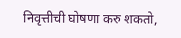निवृत्तीची घोषणा करु शकतो,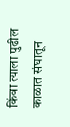किंवा त्याला पुढील काळात संघातून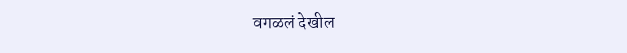वगळलं देखील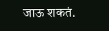जाऊ शकतं.